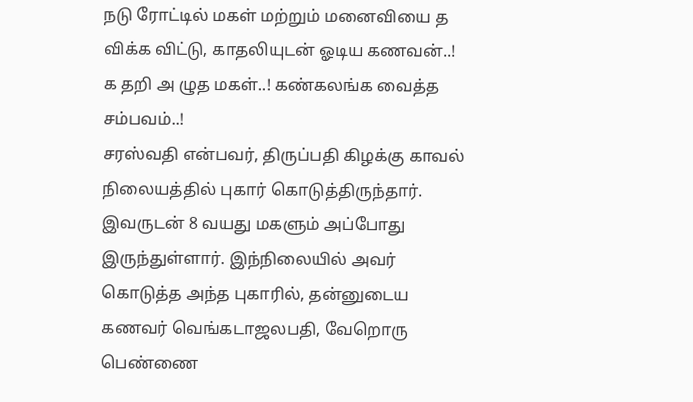நடு ரோட்டில் மகள் மற்றும் மனைவியை த விக்க விட்டு, காதலியுடன் ஓடிய கணவன்..! க தறி அ ழுத மகள்..! கண்கலங்க வைத்த சம்பவம்..!
சரஸ்வதி என்பவர், திருப்பதி கிழக்கு காவல் நிலையத்தில் புகார் கொடுத்திருந்தார். இவருடன் 8 வயது மகளும் அப்போது இருந்துள்ளார். இந்நிலையில் அவர் கொடுத்த அந்த புகாரில், தன்னுடைய கணவர் வெங்கடாஜலபதி, வேறொரு பெண்ணை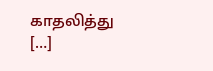காதலித்து […]